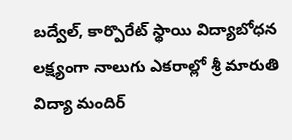బద్వేల్, కార్పొరేట్ స్థాయి విద్యాబోధన లక్ష్యంగా నాలుగు ఎకరాల్లో శ్రీ మారుతి విద్యా మందిర్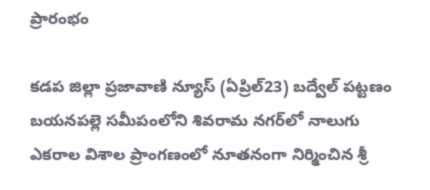ప్రారంభం

కడప జిల్లా ప్రజావాణి న్యూస్ (ఏప్రిల్23) బద్వేల్ పట్టణం బయనపల్లె సమీపంలోని శివరామ నగర్‌లో నాలుగు ఎకరాల విశాల ప్రాంగణంలో నూతనంగా నిర్మించిన శ్రీ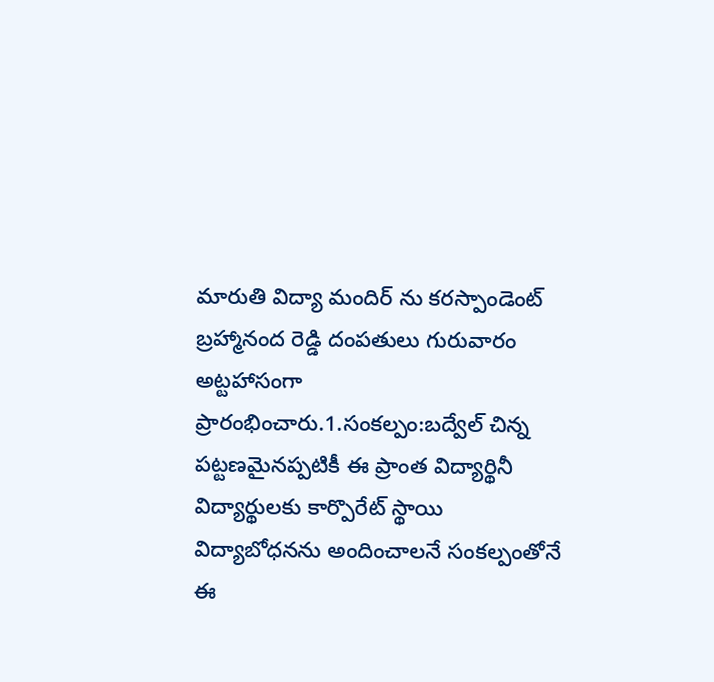మారుతి విద్యా మందిర్ ను కరస్పాండెంట్ బ్రహ్మానంద రెడ్డి దంపతులు గురువారం అట్టహాసంగా ప్రారంభించారు.1.సంకల్పం:బద్వేల్ చిన్న పట్టణమైనప్పటికీ ఈ ప్రాంత విద్యార్థినీ విద్యార్థులకు కార్పొరేట్ స్థాయి విద్యాబోధనను అందించాలనే సంకల్పంతోనే ఈ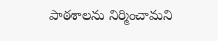పాఠశాలను నిర్మించామని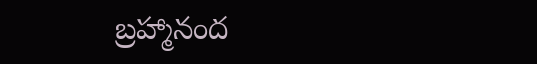బ్రహ్మానంద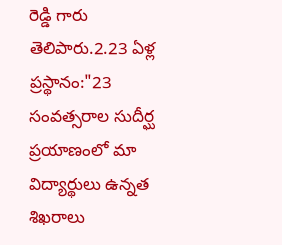రెడ్డి గారు తెలిపారు.2.23 ఏళ్ల ప్రస్థానం:"23 సంవత్సరాల సుదీర్ఘ ప్రయాణంలో మా విద్యార్థులు ఉన్నత శిఖరాలు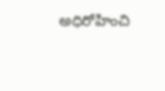అధిరోహించి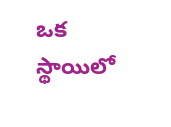ఒక స్థాయిలో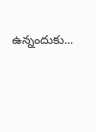ఉన్నందుకు...